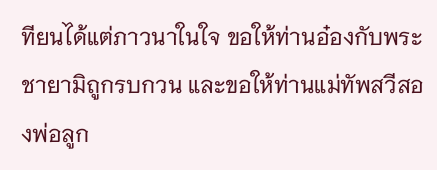ทียนได้แต่ภาวนาในใจ ขอให้ท่านอ๋องกับพระชายามิถูกรบกวน และขอให้ท่านแม่ทัพสวีสองพ่อลูก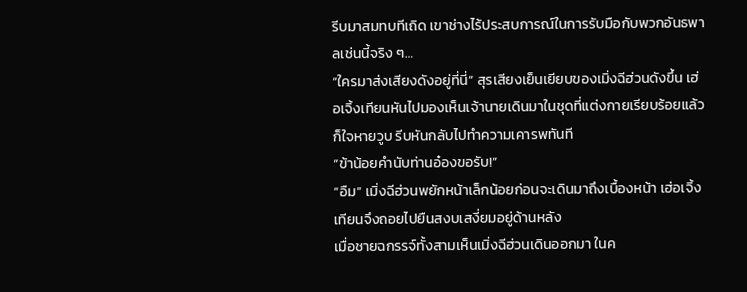รีบมาสมทบทีเถิด เขาช่างไร้ประสบการณ์ในการรับมือกับพวกอันธพาลเช่นนี้จริง ๆ…
“ใครมาส่งเสียงดังอยู่ที่นี่” สุรเสียงเย็นเยียบของเมิ่งฉีฮ่วนดังขึ้น เฮ่อเจิ้งเทียนหันไปมองเห็นเจ้านายเดินมาในชุดที่แต่งกายเรียบร้อยแล้วก็ใจหายวูบ รีบหันกลับไปทำความเคารพทันที
“ข้าน้อยคำนับท่านอ๋องขอรับ!”
“อืม” เมิ่งฉีฮ่วนพยักหน้าเล็กน้อยก่อนจะเดินมาถึงเบื้องหน้า เฮ่อเจิ้งเทียนจึงถอยไปยืนสงบเสงี่ยมอยู่ด้านหลัง
เมื่อชายฉกรรจ์ทั้งสามเห็นเมิ่งฉีฮ่วนเดินออกมา ในค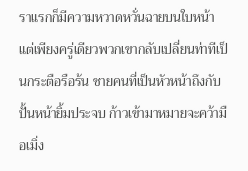ราแรกก็มีความหวาดหวั่นฉายบนใบหน้า แต่เพียงครู่เดียวพวกเขากลับเปลี่ยนท่าทีเป็นกระตือรือร้น ชายคนที่เป็นหัวหน้าถึงกับปั้นหน้ายิ้มประจบ ก้าวเข้ามาหมายจะคว้ามือเมิ่ง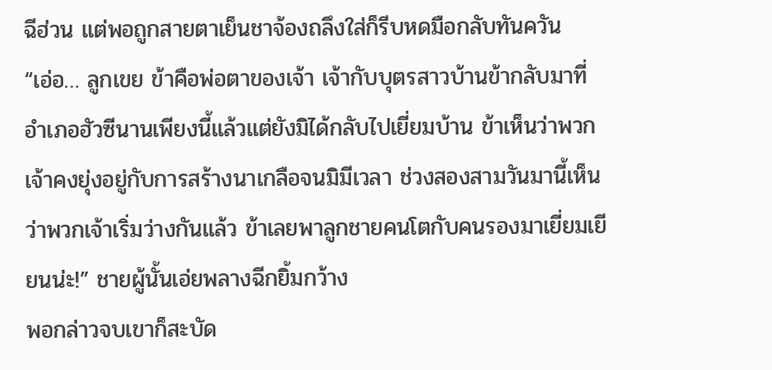ฉีฮ่วน แต่พอถูกสายตาเย็นชาจ้องถลึงใส่ก็รีบหดมือกลับทันควัน
“เอ่อ… ลูกเขย ข้าคือพ่อตาของเจ้า เจ้ากับบุตรสาวบ้านข้ากลับมาที่อำเภอฮัวซีนานเพียงนี้แล้วแต่ยังมิได้กลับไปเยี่ยมบ้าน ข้าเห็นว่าพวกเจ้าคงยุ่งอยู่กับการสร้างนาเกลือจนมิมีเวลา ช่วงสองสามวันมานี้เห็นว่าพวกเจ้าเริ่มว่างกันแล้ว ข้าเลยพาลูกชายคนโตกับคนรองมาเยี่ยมเยียนน่ะ!” ชายผู้นั้นเอ่ยพลางฉีกยิ้มกว้าง
พอกล่าวจบเขาก็สะบัด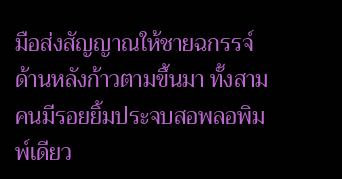มือส่งสัญญาณให้ชายฉกรรจ์ด้านหลังก้าวตามขึ้นมา ทั้งสามคนมีรอยยิ้มประจบสอพลอพิมพ์เดียว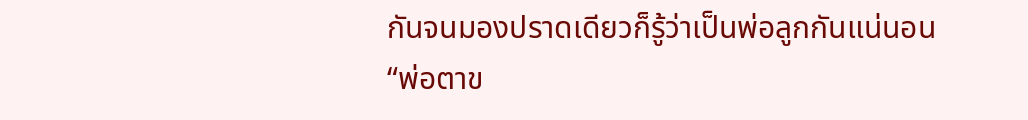กันจนมองปราดเดียวก็รู้ว่าเป็นพ่อลูกกันแน่นอน
“พ่อตาข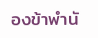องข้าพำนั